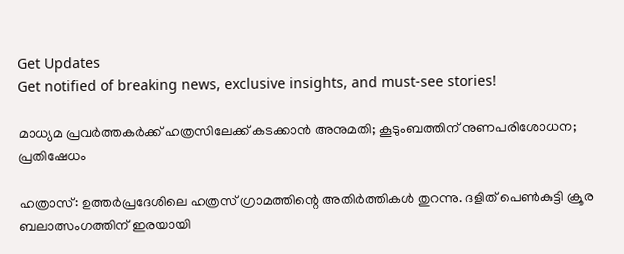Get Updates
Get notified of breaking news, exclusive insights, and must-see stories!

മാധ്യമ പ്രവര്‍ത്തകര്‍ക്ക് ഹത്രസിലേക്ക് കടക്കാന്‍ അനുമതി; കൂടുംബത്തിന് നുണപരിശോധന; പ്രതിഷേധം

ഹത്രാസ്: ഉത്തര്‍പ്രദേശിലെ ഹത്രസ് ഗ്രാമത്തിന്റെ അതിര്‍ത്തികള്‍ തുറന്നു. ദളിത് പെണ്‍കുട്ടി ക്രൂര ബലാത്സംഗത്തിന് ഇരയായി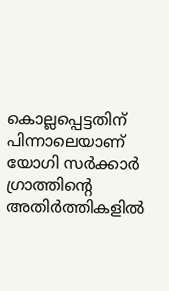കൊല്ലപ്പെട്ടതിന് പിന്നാലെയാണ് യോഗി സര്‍ക്കാര്‍ ഗ്രാത്തിന്റെ അതിര്‍ത്തികളില്‍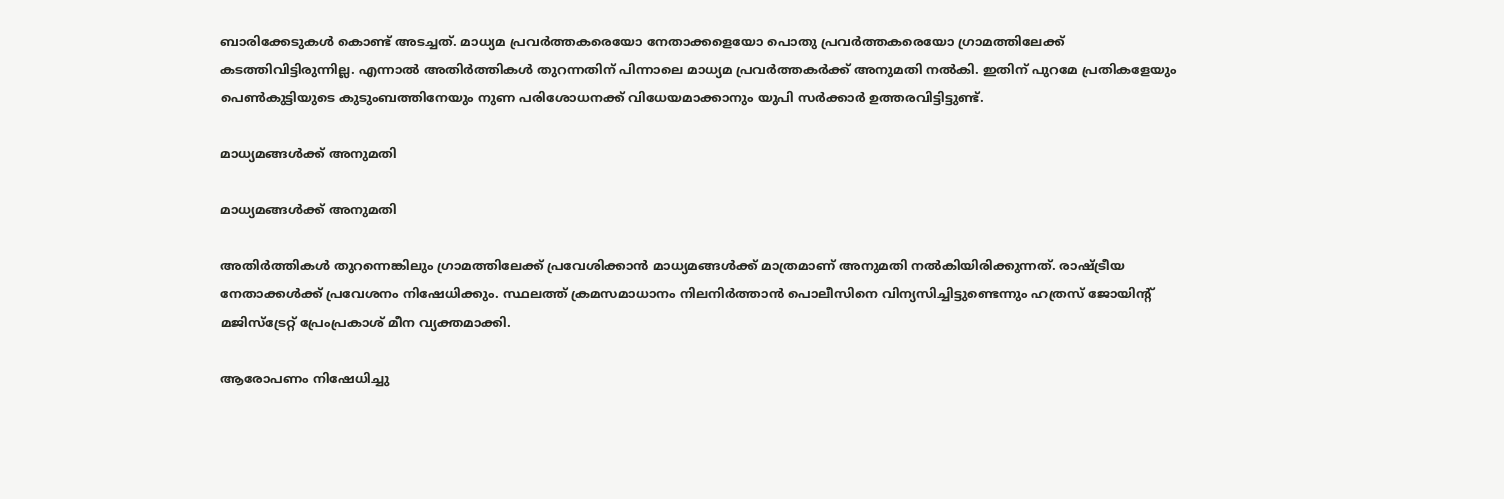ബാരിക്കേടുകള്‍ കൊണ്ട് അടച്ചത്. മാധ്യമ പ്രവര്‍ത്തകരെയോ നേതാക്കളെയോ പൊതു പ്രവര്‍ത്തകരെയോ ഗ്രാമത്തിലേക്ക് കടത്തിവിട്ടിരുന്നില്ല. എന്നാല്‍ അതിര്‍ത്തികള്‍ തുറന്നതിന് പിന്നാലെ മാധ്യമ പ്രവര്‍ത്തകര്‍ക്ക് അനുമതി നല്‍കി. ഇതിന് പുറമേ പ്രതികളേയും പെണ്‍കുട്ടിയുടെ കുടുംബത്തിനേയും നുണ പരിശോധനക്ക് വിധേയമാക്കാനും യുപി സര്‍ക്കാര്‍ ഉത്തരവിട്ടിട്ടുണ്ട്.

മാധ്യമങ്ങള്‍ക്ക് അനുമതി

മാധ്യമങ്ങള്‍ക്ക് അനുമതി

അതിര്‍ത്തികള്‍ തുറന്നെങ്കിലും ഗ്രാമത്തിലേക്ക് പ്രവേശിക്കാന്‍ മാധ്യമങ്ങള്‍ക്ക് മാത്രമാണ് അനുമതി നല്‍കിയിരിക്കുന്നത്. രാഷ്ട്രീയ നേതാക്കള്‍ക്ക് പ്രവേശനം നിഷേധിക്കും. സ്ഥലത്ത് ക്രമസമാധാനം നിലനിര്‍ത്താന്‍ പൊലീസിനെ വിന്യസിച്ചിട്ടുണ്ടെന്നും ഹത്രസ് ജോയിന്റ് മജിസ്‌ട്രേറ്റ് പ്രേംപ്രകാശ് മീന വ്യക്തമാക്കി.

ആരോപണം നിഷേധിച്ചു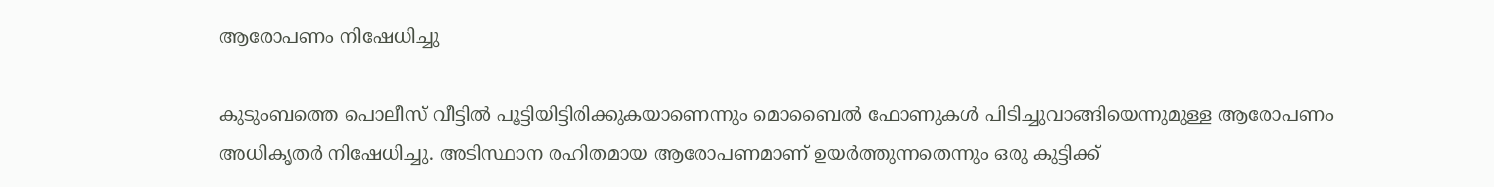ആരോപണം നിഷേധിച്ചു

കുടുംബത്തെ പൊലീസ് വീട്ടില്‍ പൂട്ടിയിട്ടിരിക്കുകയാണെന്നും മൊബൈല്‍ ഫോണുകള്‍ പിടിച്ചുവാങ്ങിയെന്നുമുള്ള ആരോപണം അധികൃതര്‍ നിഷേധിച്ചു. അടിസ്ഥാന രഹിതമായ ആരോപണമാണ് ഉയര്‍ത്തുന്നതെന്നും ഒരു കുട്ടിക്ക്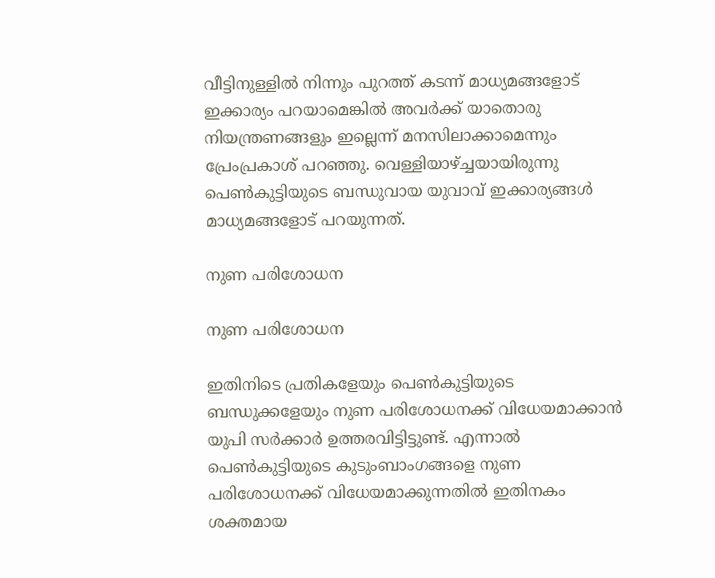വീട്ടിനുള്ളില്‍ നിന്നും പുറത്ത് കടന്ന് മാധ്യമങ്ങളോട് ഇക്കാര്യം പറയാമെങ്കില്‍ അവര്‍ക്ക് യാതൊരു നിയന്ത്രണങ്ങളും ഇല്ലെന്ന് മനസിലാക്കാമെന്നും പ്രേംപ്രകാശ് പറഞ്ഞു. വെള്ളിയാഴ്ച്ചയായിരുന്നു പെണ്‍കുട്ടിയുടെ ബന്ധുവായ യുവാവ് ഇക്കാര്യങ്ങള്‍ മാധ്യമങ്ങളോട് പറയുന്നത്.

നുണ പരിശോധന

നുണ പരിശോധന

ഇതിനിടെ പ്രതികളേയും പെണ്‍കുട്ടിയുടെ ബന്ധുക്കളേയും നുണ പരിശോധനക്ക് വിധേയമാക്കാന്‍ യുപി സര്‍ക്കാര്‍ ഉത്തരവിട്ടിട്ടുണ്ട്. എന്നാല്‍ പെണ്‍കുട്ടിയുടെ കുടുംബാംഗങ്ങളെ നുണ പരിശോധനക്ക് വിധേയമാക്കുന്നതില്‍ ഇതിനകം ശക്തമായ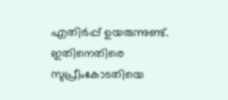എതിര്‍പ്പ് ഉയരുന്നുണ്ട്. ഇതിനെതിരെ സുപ്രീംകോടതിയെ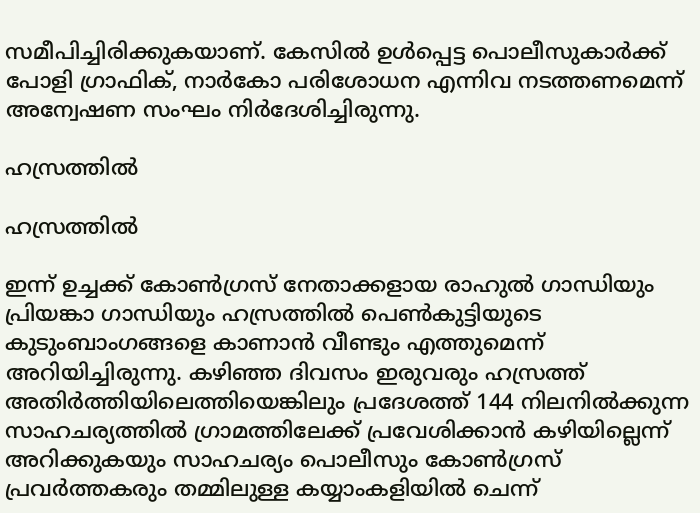സമീപിച്ചിരിക്കുകയാണ്. കേസില്‍ ഉള്‍പ്പെട്ട പൊലീസുകാര്‍ക്ക് പോളി ഗ്രാഫിക്, നാര്‍കോ പരിശോധന എന്നിവ നടത്തണമെന്ന് അന്വേഷണ സംഘം നിര്‍ദേശിച്ചിരുന്നു.

ഹസ്രത്തില്‍

ഹസ്രത്തില്‍

ഇന്ന് ഉച്ചക്ക് കോണ്‍ഗ്രസ് നേതാക്കളായ രാഹുല്‍ ഗാന്ധിയും പ്രിയങ്കാ ഗാന്ധിയും ഹസ്രത്തില്‍ പെണ്‍കുട്ടിയുടെ കുടുംബാംഗങ്ങളെ കാണാന്‍ വീണ്ടും എത്തുമെന്ന് അറിയിച്ചിരുന്നു. കഴിഞ്ഞ ദിവസം ഇരുവരും ഹസ്രത്ത് അതിര്‍ത്തിയിലെത്തിയെങ്കിലും പ്രദേശത്ത് 144 നിലനില്‍ക്കുന്ന സാഹചര്യത്തില്‍ ഗ്രാമത്തിലേക്ക് പ്രവേശിക്കാന്‍ കഴിയില്ലെന്ന് അറിക്കുകയും സാഹചര്യം പൊലീസും കോണ്‍ഗ്രസ് പ്രവര്‍ത്തകരും തമ്മിലുള്ള കയ്യാംകളിയില്‍ ചെന്ന്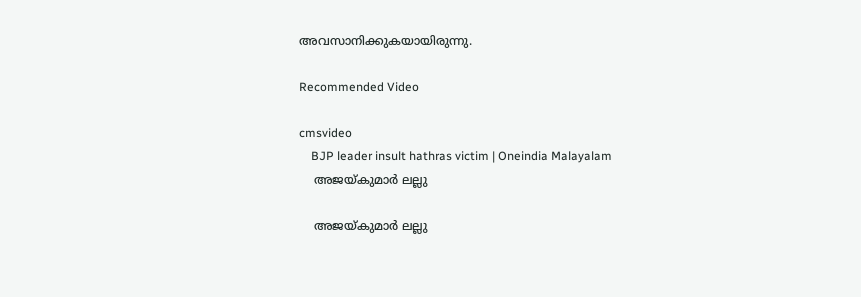അവസാനിക്കുകയായിരുന്നു.

Recommended Video

cmsvideo
    BJP leader insult hathras victim | Oneindia Malayalam
    അജയ്കുമാര്‍ ലല്ലു

    അജയ്കുമാര്‍ ലല്ലു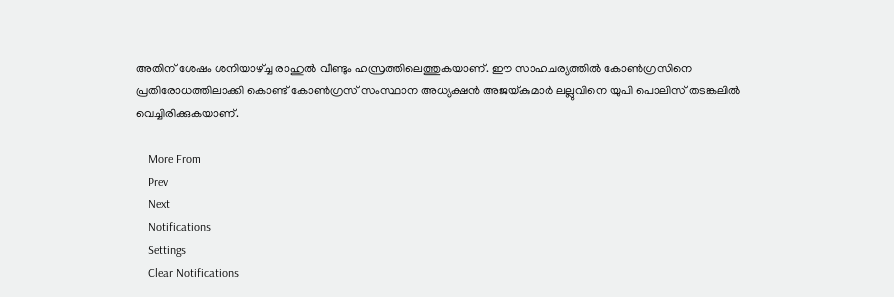അതിന് ശേഷം ശനിയാഴ്ച്ച രാഹുല്‍ വീണ്ടും ഹസ്രത്തിലെത്തുകയാണ്. ഈ സാഹചര്യത്തില്‍ കോണ്‍ഗ്രസിനെ പ്രതിരോധത്തിലാക്കി കൊണ്ട് കോണ്‍ഗ്രസ് സംസ്ഥാന അധ്യക്ഷന്‍ അജയ്കുമാര്‍ ലല്ലുവിനെ യുപി പൊലിസ് തടങ്കലില്‍ വെച്ചിരിക്കുകയാണ്.

    More From
    Prev
    Next
    Notifications
    Settings
    Clear Notifications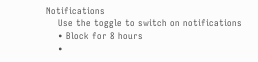Notifications
    Use the toggle to switch on notifications
    • Block for 8 hours
    •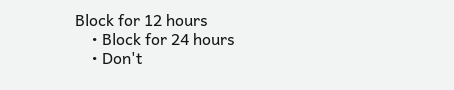Block for 12 hours
    • Block for 24 hours
    • Don't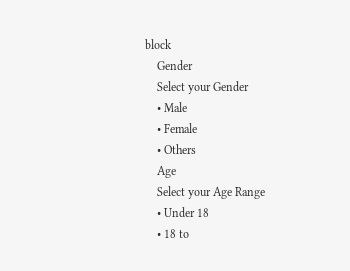block
    Gender
    Select your Gender
    • Male
    • Female
    • Others
    Age
    Select your Age Range
    • Under 18
    • 18 to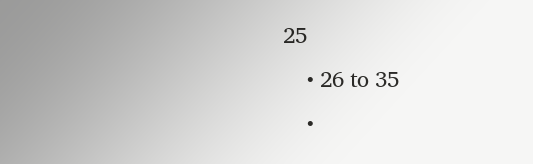25
    • 26 to 35
    •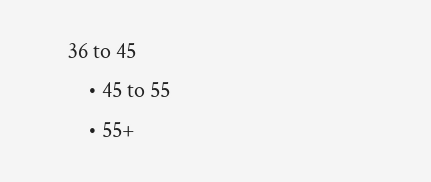36 to 45
    • 45 to 55
    • 55+